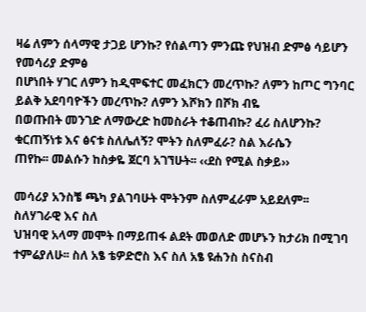ዛሬ ለምን ሰላማዊ ታጋይ ሆንኩ? የሰልጣን ምንጩ የህዝብ ድምፅ ሳይሆን የመሳሪያ ድምፅ
በሆነበት ሃገር ለምን ከዲሞፍተር መፈክርን መረጥኩ? ለምን ከጦር ግንባር ይልቅ አደባባዮችን መረጥኩ? ለምን እሾክን በሾክ ብዬ
በወጡበት መንገድ ለማውረድ ከመስራት ተቆጠብኩ? ፈሪ ስለሆንኩ? ቁርጠኝነቱ እና ፅናቱ ስለሌለኝ? ሞትን ስለምፈራ? ስል እራሴን
ጠየኩ፡፡ መልሱን ከስቃዬ ጀርባ አገኘሁት፡፡ ‹‹ደስ የሚል ስቃይ››

መሳሪያ አንስቼ ጫካ ያልገባሁት ሞትንም ስለምፈራም አይደለም፡፡ ስለሃገራዊ እና ስለ
ህዝባዊ አላማ መሞት በማይጠፋ ልደት መወለድ መሆኑን ከታሪክ በሚገባ ተምሬያለሁ፡፡ ስለ አፄ ቴዎድሮስ እና ስለ አፄ ዩሐንስ ስናስብ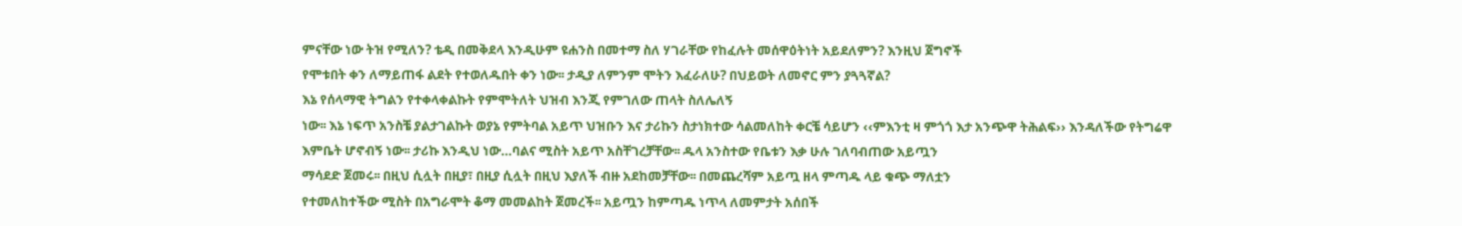ምናቸው ነው ትዝ የሚለን? ቴዲ በመቅደላ እንዲሁም ዩሐንስ በመተማ ስለ ሃገራቸው የከፈሉት መሰዋዕትነት አይደለምን? እንዚህ ጀግኖች
የሞቱበት ቀን ለማይጠፋ ልደት የተወለዱበት ቀን ነው፡፡ ታዲያ ለምንም ሞትን እፈራለሁ? በህይወት ለመኖር ምን ያጓጓኛል?
እኔ የሰላማዊ ትግልን የተቀላቀልኩት የምሞትለት ህዝብ እንጂ የምገለው ጠላት ስለሌለኝ
ነው፡፡ እኔ ነፍጥ አንስቼ ያልታገልኩት ወያኔ የምትባል አይጥ ህዝቡን እና ታሪኩን ስታነክተው ሳልመለከት ቀርቼ ሳይሆን ‹‹ምእንቲ ዛ ምጎጎ እታ አንጭዋ ትሕልፍ›› እንዳለችው የትግሬዋ
እምቤት ሆኖብኝ ነው፡፡ ታሪኩ እንዲህ ነው…ባልና ሚስት አይጥ አስቸገረቻቸው፡፡ ዱላ አንስተው የቤቱን እቃ ሁሉ ገለባብጠው አይጧን
ማሳደድ ጀመሩ፡፡ በዚህ ሲሏት በዚያ፣ በዚያ ሲሏት በዚህ እያለች ብዙ አደከመቻቸው፡፡ በመጨረሻም አይጧ ዘላ ምጣዱ ላይ ቁጭ ማለቷን
የተመለከተችው ሚስት በአግራሞት ቆማ መመልከት ጀመረች፡፡ አይጧን ከምጣዱ ነጥላ ለመምታት አሰበች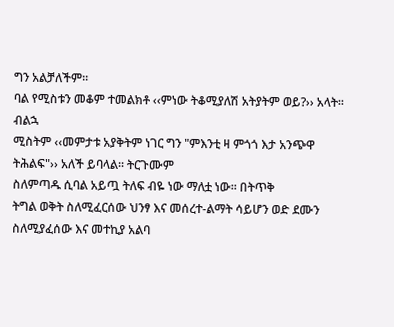ግን አልቻለችም፡፡
ባል የሚስቱን መቆም ተመልክቶ ‹‹ምነው ትቆሚያለሽ አትያትም ወይ?›› አላት፡፡ ብልኋ
ሚስትም ‹‹መምታቱ አያቅትም ነገር ግን "ምእንቲ ዛ ምጎጎ እታ አንጭዋ ትሕልፍ"›› አለች ይባላል፡፡ ትርጉሙም
ስለምጣዱ ሲባል አይጧ ትለፍ ብዬ ነው ማለቷ ነው፡፡ በትጥቅ
ትግል ወቅት ስለሚፈርሰው ህንፃ እና መሰረተ-ልማት ሳይሆን ወድ ደሙን ስለሚያፈሰው እና መተኪያ አልባ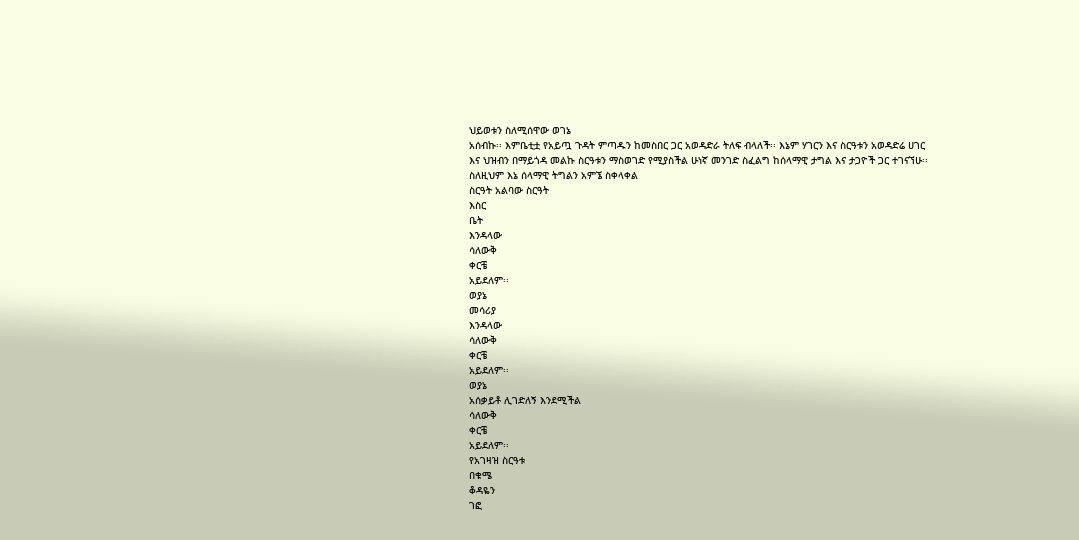ህይወቱን ስለሚሰዋው ወገኔ
አሰብኩ፡፡ እምቤቲቷ የአይጧ ጉዳት ምጣዱን ከመስበር ጋር አወዳድራ ትለፍ ብላለች፡፡ እኔም ሃገርን እና ስርዓቱን አወዳድሬ ሀገር
እና ህዝብን በማይጎዳ መልኩ ስርዓቱን ማስወገድ የሚያስችል ሁነኛ መንገድ ስፈልግ ከሰላማዊ ታግል እና ታጋዮች ጋር ተገናኘሁ፡፡
ስለዚህም እኔ ሰላማዊ ትግልን አምኜ ስቀላቀል
ስርዓት አልባው ስርዓት
እስር
ቤት
እንዳላው
ሳለውቅ
ቀርቼ
አይደለም፡፡
ወያኔ
መሳሪያ
እንዳላው
ሳለውቅ
ቀርቼ
አይደለም፡፡
ወያኔ
አሰቃይቶ ሊገድለኝ እንደሚችል
ሳለውቅ
ቀርቼ
አይደለም፡፡
የአገዛዝ ስርዓቱ
በቁሜ
ቆዳዬን
ገፎ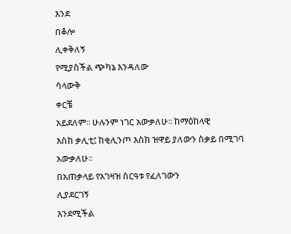እንደ
በቆሎ
ሊቀቅለኝ
የሚያስችል ጭካኔ እንዳለው
ሳላውቅ
ቀርቼ
አይደለም፡፡ ሁሉንም ነገር አውቃለሁ፡፡ ከማዕከላዊ
እስከ ቃሊቲ፤ ከቂሊንጦ እስከ ዝዋይ ያለውን ስቃይ በሚገባ አውቃለሁ፡፡
በአጠቃላይ የአገዛዝ ስርዓቱ የፈለገውን
ሊያደርገኝ
እንደሚችል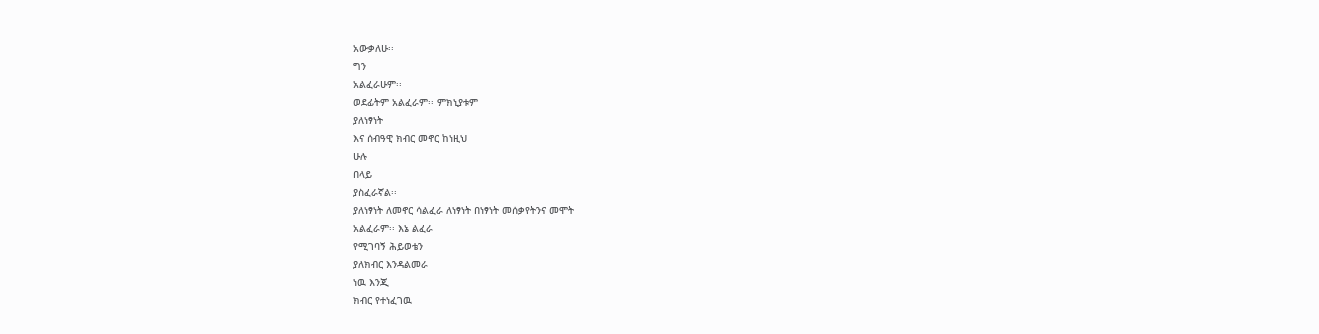አውቃለሁ፡፡
ግን
አልፈራሁም፡፡
ወደፊትም አልፈራም፡፡ ምክኒያቱም
ያለነፃነት
እና ሰብዓዊ ክብር መኖር ከነዚህ
ሁሉ
በላይ
ያስፈራኛል፡፡
ያለነፃነት ለመኖር ሳልፈራ ለነፃነት በነፃነት መሰቃየትንና መሞት
አልፈራም፡፡ እኔ ልፈራ
የሚገባኝ ሕይወቴን
ያለክብር እንዳልመራ
ነዉ እንጂ
ክብር የተነፈገዉ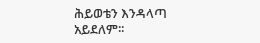ሕይወቴን እንዳላጣ
አይደለም፡፡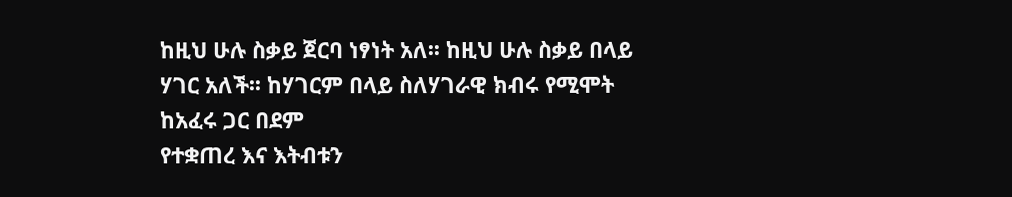ከዚህ ሁሉ ስቃይ ጀርባ ነፃነት አለ፡፡ ከዚህ ሁሉ ስቃይ በላይ ሃገር አለች፡፡ ከሃገርም በላይ ስለሃገራዊ ክብሩ የሚሞት ከአፈሩ ጋር በደም
የተቋጠረ እና እትብቱን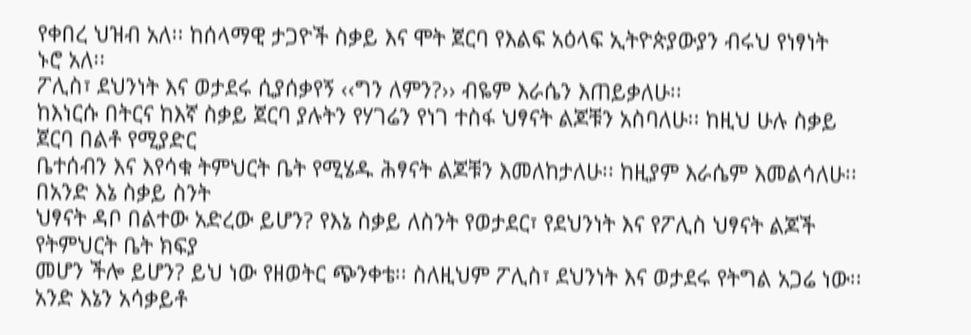የቀበረ ህዝብ አለ፡፡ ከሰላማዊ ታጋዮች ስቃይ እና ሞት ጀርባ የእልፍ አዕላፍ ኢትዮጵያውያን ብሩህ የነፃነት
ኑሮ አለ፡፡
ፖሊስ፣ ደህንነት እና ወታደሩ ሲያሰቃየኝ ‹‹ግን ለምን?›› ብዬም እራሴን እጠይቃለሁ፡፡
ከእነርሱ በትርና ከእኛ ስቃይ ጀርባ ያሉትን የሃገሬን የነገ ተስፋ ህፃናት ልጆቹን አስባለሁ፡፡ ከዚህ ሁሉ ስቃይ ጀርባ በልቶ የሚያድር
ቤተሰብን እና እየሳቁ ትምህርት ቤት የሚሄዱ ሕፃናት ልጆቹን እመለከታለሁ፡፡ ከዚያም እራሴም እመልሳለሁ፡፡ በአንድ እኔ ስቃይ ስንት
ህፃናት ዳቦ በልተው አድረው ይሆን? የእኔ ስቃይ ለስንት የወታደር፣ የደህንነት እና የፖሊስ ህፃናት ልጆች የትምህርት ቤት ክፍያ
መሆን ችሎ ይሆን? ይህ ነው የዘወትር ጭንቀቴ፡፡ ስለዚህም ፖሊስ፣ ደህንነት እና ወታደሩ የትግል አጋሬ ነው፡፡ አንድ እኔን አሳቃይቶ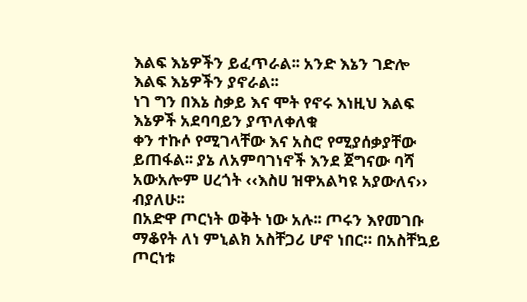እልፍ እኔዎችን ይፈጥራል፡፡ አንድ እኔን ገድሎ እልፍ እኔዎችን ያኖራል፡፡
ነገ ግን በእኔ ስቃይ እና ሞት የኖሩ እነዚህ እልፍ እኔዎች አደባባይን ያጥለቀለቁ
ቀን ተኩሶ የሚገላቸው እና አስሮ የሚያሰቃያቸው ይጠፋል፡፡ ያኔ ለአምባገነኖች እንደ ጀግናው ባሻ አውአሎም ሀረጎት ‹‹እስሀ ዝዋአልካዩ አያውለና›› ብያለሁ፡፡
በአድዋ ጦርነት ወቅት ነው አሉ፡፡ ጦሩን እየመገቡ ማቆየት ለነ ምኒልክ አስቸጋሪ ሆኖ ነበር። በአስቸኳይ
ጦርነቱ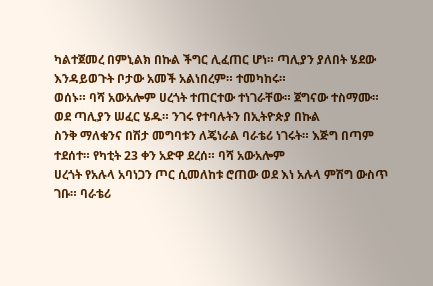ካልተጀመረ በምኒልክ በኩል ችግር ሊፈጠር ሆነ። ጣሊያን ያለበት ሄደው እንዳይወጉት ቦታው አመች አልነበረም። ተመካከሩ።
ወሰኑ። ባሻ አውአሎም ሀረጎት ተጠርተው ተነገራቸው። ጀግናው ተስማሙ። ወደ ጣሊያን ሠፈር ሄዱ። ንገሩ የተባሉትን በኢትዮጵያ በኩል
ስንቅ ማለቁንና በሽታ መግባቱን ለጄነራል ባራቴሪ ነገሩት። እጅግ በጣም ተደሰተ። የካቲት 23 ቀን አድዋ ደረሰ። ባሻ አውአሎም
ሀረጎት የአሉላ አባነጋን ጦር ሲመለከቱ ሮጠው ወደ እነ አሉላ ምሽግ ውስጥ ገቡ። ባራቴሪ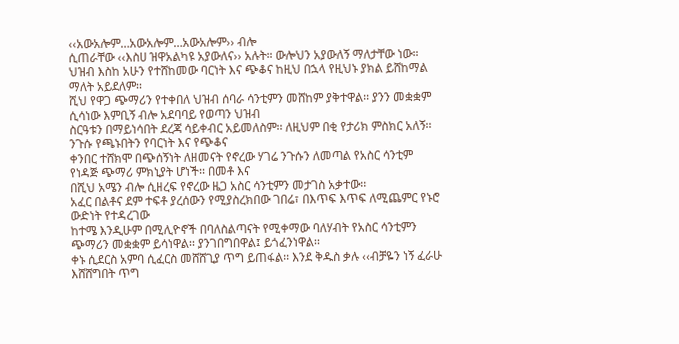‹‹አውአሎም…አውአሎም…አውአሎም›› ብሎ
ሲጠራቸው ‹‹እስሀ ዝዋአልካዩ አያውለና›› አሉት። ውሎህን አያውለኝ ማለታቸው ነው።
ህዝብ እስከ አሁን የተሸከመው ባርነት እና ጭቆና ከዚህ በኋላ የዚህኑ ያክል ይሸከማል ማለት አይደለም፡፡
ሺህ የዋጋ ጭማሪን የተቀበለ ህዝብ ሰባራ ሳንቲምን መሸከም ያቅተዋል፡፡ ያንን መቋቋም ሲሳነው እምቢኝ ብሎ አደባባይ የወጣን ህዝብ
ስርዓቱን በማይነሳበት ደረጃ ሳይቀብር አይመለስም፡፡ ለዚህም በቂ የታሪክ ምስክር አለኝ፡፡ ንጉሱ የጫኑበትን የባርነት እና የጭቆና
ቀንበር ተሸክሞ በጭሰኝነት ለዘመናት የኖረው ሃገሬ ንጉሱን ለመጣል የአስር ሳንቲም የነዳጅ ጭማሪ ምክኒያት ሆነች፡፡ በመቶ እና
በሺህ አሜን ብሎ ሲዘረፍ የኖረው ዜጋ አስር ሳንቲምን መታገስ አቃተው፡፡
አፈር በልቶና ደም ተፍቶ ያረሰውን የሚያስረክበው ገበሬ፣ በእጥፍ እጥፍ ለሚጨምር የኑሮ ውድነት የተዳረገው
ከተሜ እንዲሁም በሚሊዮኖች በባለስልጣናት የሚቀማው ባለሃብት የአስር ሳንቲምን ጭማሪን መቋቋም ይሳነዋል፡፡ ያንገበግበዋል፤ ይጎፈንነዋል፡፡
ቀኑ ሲደርስ አምባ ሲፈርስ መሸሸጊያ ጥግ ይጠፋል፡፡ እንደ ቅዱስ ቃሉ ‹‹ብቻዬን ነኝ ፈራሁ እሸሸግበት ጥግ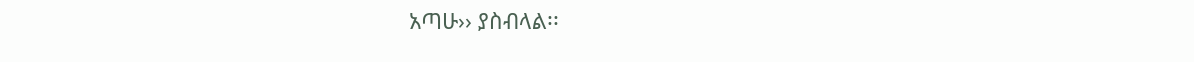አጣሁ›› ያስብላል፡፡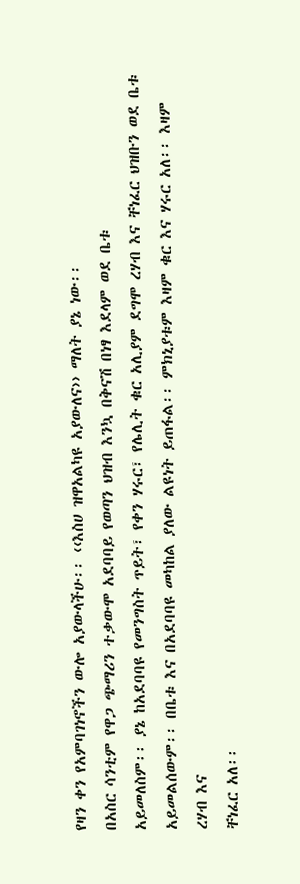የዛን ቀን የአምባገነኖችን ውሎ አያውላችሁ፡፡ ‹‹እስሀ ዝዋአልካዩ አያውለና›› ማለት ያኔ ነው፡፡
በአስር ሳንቲም የዋጋ ጭማሪን ተቃውሞ አደባባይ የወጣን ህዝብ እንኳ በቅናሽ በነፃ እደላም ወደ ቤቱ
አይመለስም፡፡ ያኔ ከአደባባዩ የመንግስት ጥይት፣ የቀን ሃሩር፣ የሌሊት ቁር አሊያም ደግሞ ረሃብ እና ቸነፈር ህዝቡን ወደ ቤቱ
አይመልሰውም፡፡ በቤቱ እና በአደባባዩ መካከል ያለው ልዩነት ይጠፋል፡፡ ምክኒያቱም እዛም ቁር እና ሃሩር አለ፡፡ እዛም ረሃብ እና
ቸነፈር አለ፡፡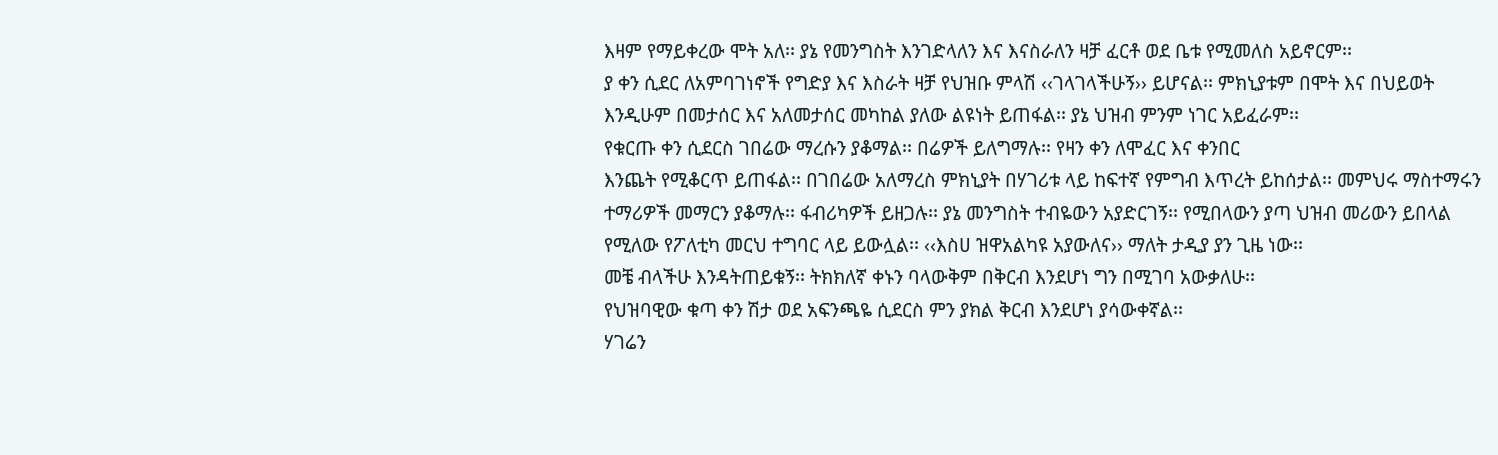እዛም የማይቀረው ሞት አለ፡፡ ያኔ የመንግስት እንገድላለን እና እናስራለን ዛቻ ፈርቶ ወደ ቤቱ የሚመለስ አይኖርም፡፡
ያ ቀን ሲደር ለአምባገነኖች የግድያ እና እስራት ዛቻ የህዝቡ ምላሽ ‹‹ገላገላችሁኝ›› ይሆናል፡፡ ምክኒያቱም በሞት እና በህይወት
እንዲሁም በመታሰር እና አለመታሰር መካከል ያለው ልዩነት ይጠፋል፡፡ ያኔ ህዝብ ምንም ነገር አይፈራም፡፡
የቁርጡ ቀን ሲደርስ ገበሬው ማረሱን ያቆማል፡፡ በሬዎች ይለግማሉ፡፡ የዛን ቀን ለሞፈር እና ቀንበር
እንጨት የሚቆርጥ ይጠፋል፡፡ በገበሬው አለማረስ ምክኒያት በሃገሪቱ ላይ ከፍተኛ የምግብ እጥረት ይከሰታል፡፡ መምህሩ ማስተማሩን
ተማሪዎች መማርን ያቆማሉ፡፡ ፋብሪካዎች ይዘጋሉ፡፡ ያኔ መንግስት ተብዬውን አያድርገኝ፡፡ የሚበላውን ያጣ ህዝብ መሪውን ይበላል
የሚለው የፖለቲካ መርህ ተግባር ላይ ይውሏል፡፡ ‹‹እስሀ ዝዋአልካዩ አያውለና›› ማለት ታዲያ ያን ጊዜ ነው፡፡
መቼ ብላችሁ እንዳትጠይቁኝ፡፡ ትክክለኛ ቀኑን ባላውቅም በቅርብ እንደሆነ ግን በሚገባ አውቃለሁ፡፡
የህዝባዊው ቁጣ ቀን ሽታ ወደ አፍንጫዬ ሲደርስ ምን ያክል ቅርብ እንደሆነ ያሳውቀኛል፡፡
ሃገሬን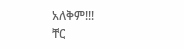አለቅም!!!
ቸር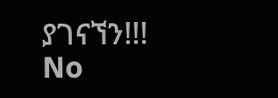ያገናኘን!!!
No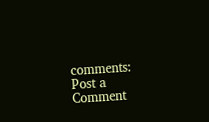comments:
Post a Comment